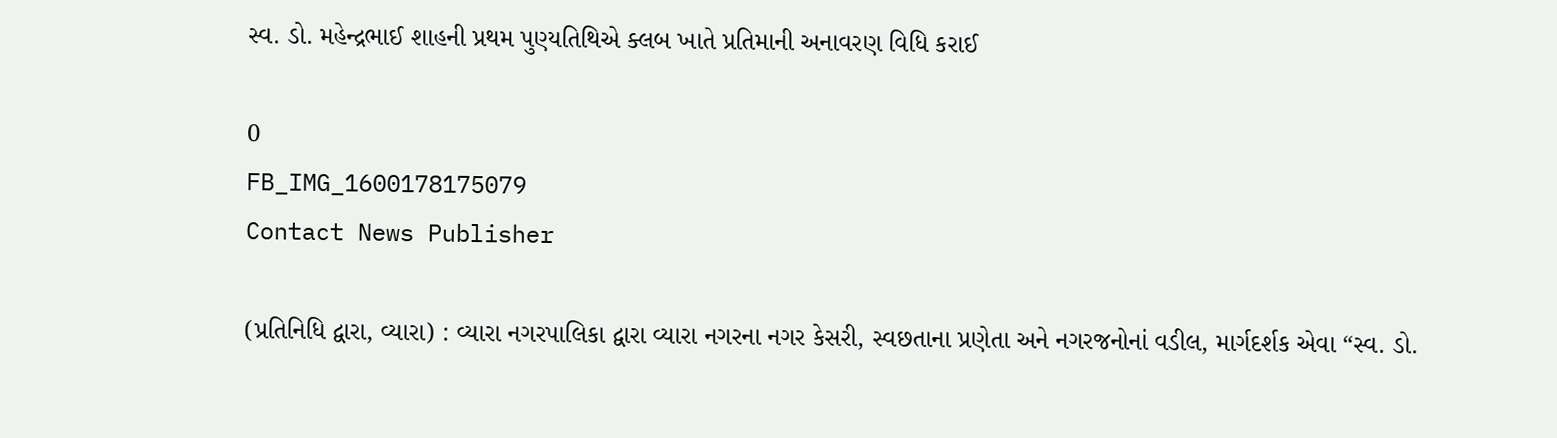સ્વ. ડો. મહેન્દ્રભાઈ શાહની પ્રથમ પુણ્યતિથિએ ક્લબ ખાતે પ્રતિમાની અનાવરણ વિધિ કરાઈ

0
FB_IMG_1600178175079
Contact News Publisher

(પ્રતિનિધિ દ્વારા, વ્યારા) : વ્યારા નગરપાલિકા દ્વારા વ્યારા નગરના નગર કેસરી, સ્વછતાના પ્રણેતા અને નગરજનોનાં વડીલ, માર્ગદર્શક એવા “સ્વ. ડો.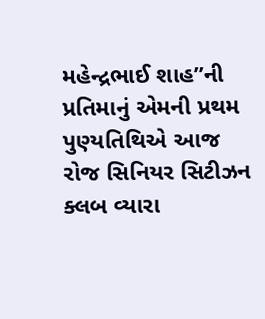મહેન્દ્રભાઈ શાહ”ની પ્રતિમાનું એમની પ્રથમ પુણ્યતિથિએ આજ રોજ સિનિયર સિટીઝન ક્લબ વ્યારા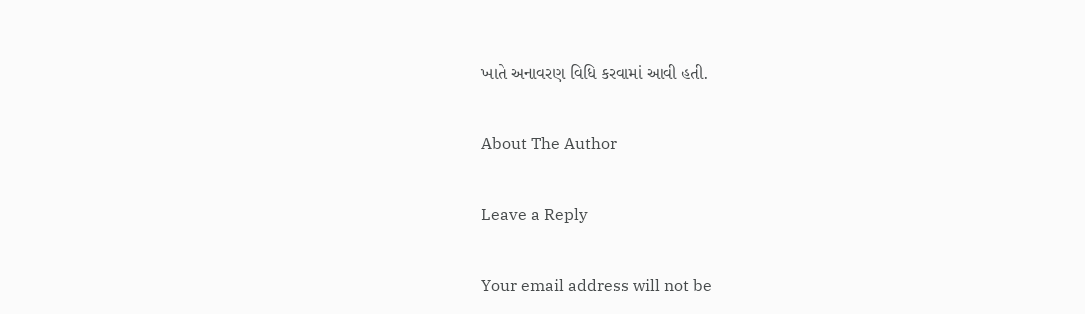ખાતે અનાવરણ વિધિ કરવામાં આવી હતી.

About The Author

Leave a Reply

Your email address will not be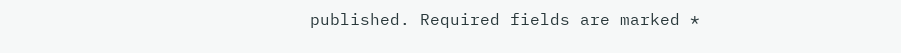published. Required fields are marked *